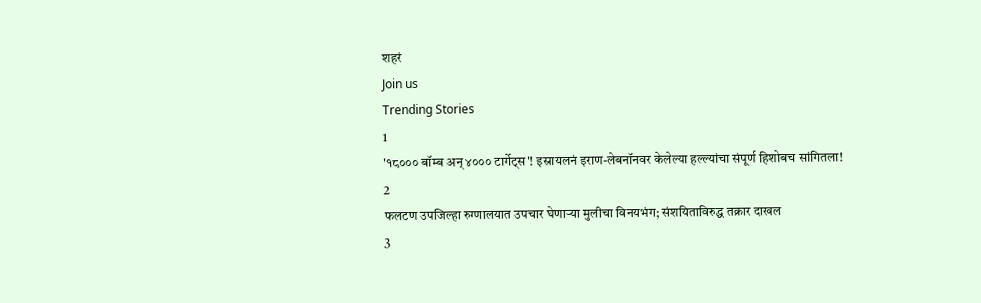शहरं
Join us
Trending Stories
1
'१८००० बॉम्ब अन् ४००० टार्गेट्स'! इस्रायलनं इराण-लेबनॉनवर केलेल्या हल्ल्यांचा संपूर्ण हिशोबच सांगितला!
2
फलटण उपजिल्हा रुग्णालयात उपचार घेणाऱ्या मुलीचा विनयभंग; संशयिताविरुद्ध तक्रार दाखल
3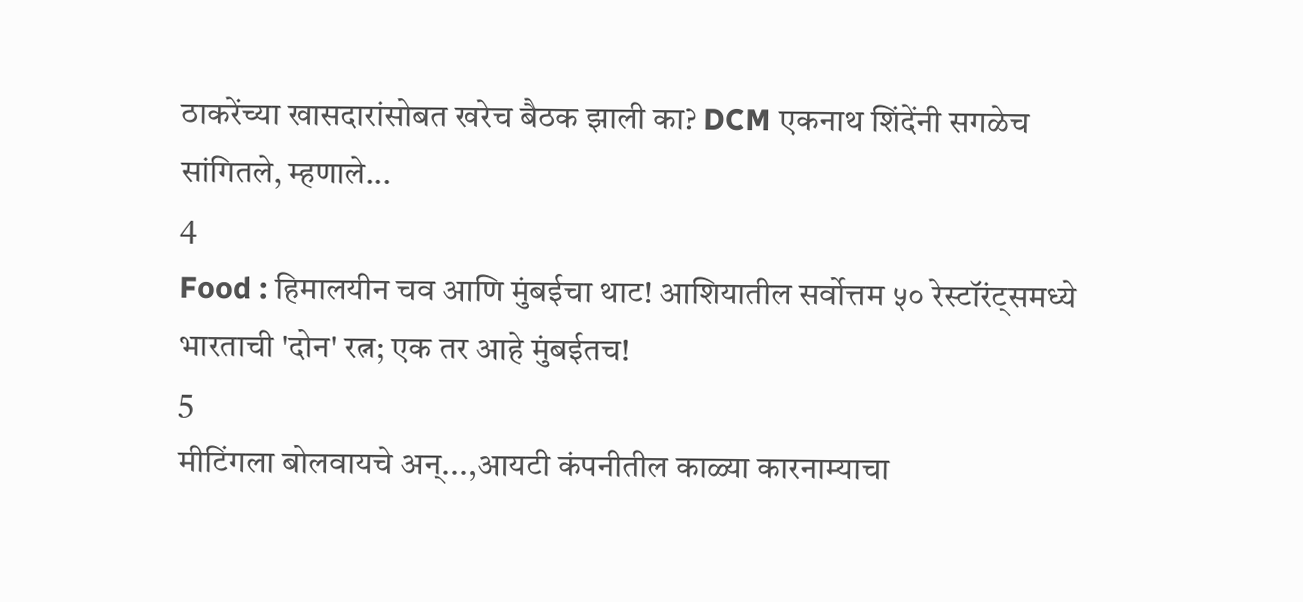ठाकरेंच्या खासदारांसोबत खरेच बैठक झाली का? DCM एकनाथ शिंदेंनी सगळेच सांगितले, म्हणाले...
4
Food : हिमालयीन चव आणि मुंबईचा थाट! आशियातील सर्वोत्तम ५० रेस्टॉरंट्समध्ये भारताची 'दोन' रत्न; एक तर आहे मुंबईतच!
5
मीटिंगला बोलवायचे अन्...,आयटी कंपनीतील काळ्या कारनाम्याचा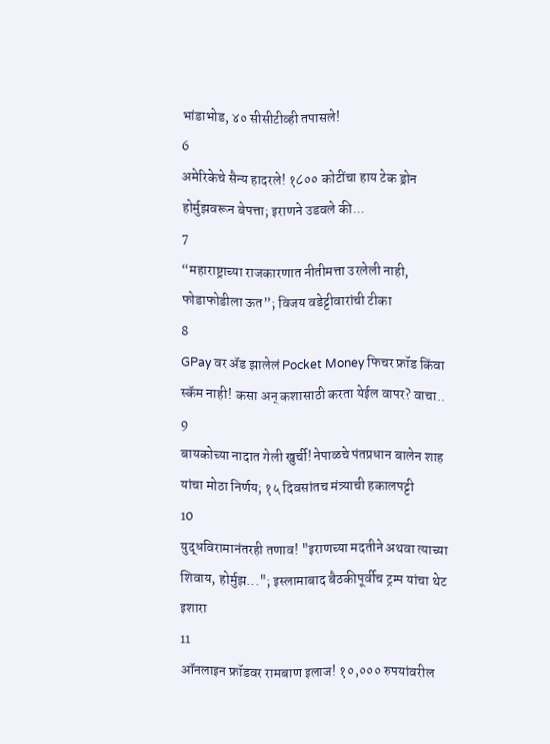भांडाभोड, ४० सीसीटीव्ही तपासले!
6
अमेरिकेचे सैन्य हादरले! १८०० कोटींचा हाय टेक ड्रोन होर्मुझवरून बेपत्ता; इराणने उडवले की...
7
“महाराष्ट्राच्या राजकारणात नीतीमत्ता उरलेली नाही, फोडाफोडीला ऊत”; विजय वडेट्टीवारांची टीका
8
GPay वर ॲड झालेलं Pocket Money फिचर फ्रॉड किंवा स्कॅम नाही! कसा अन् कशासाठी करता येईल वापर? वाचा..
9
बायकोच्या नादात गेली खुर्ची! नेपाळचे पंतप्रधान बालेन शाह यांचा मोठा निर्णय; १५ दिवसांतच मंत्र्याची हकालपट्टी
10
युद्धविरामानंतरही तणाव! "इराणच्या मदतीने अथवा त्याच्या शिवाय, होर्मुझ..."; इस्लामाबाद बैठकीपूर्वीच ट्रम्प यांचा थेट इशारा
11
ऑनलाइन फ्रॉडवर रामबाण इलाज! १०,००० रुपयांवरील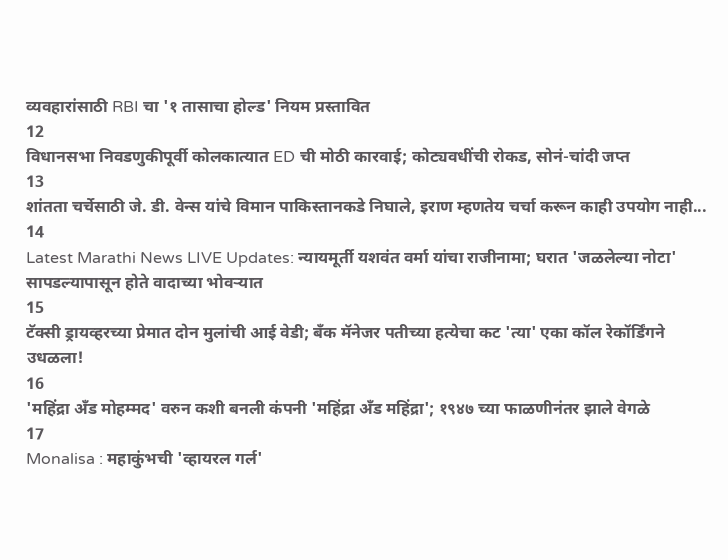व्यवहारांसाठी RBI चा '१ तासाचा होल्ड' नियम प्रस्तावित
12
विधानसभा निवडणुकीपूर्वी कोलकात्यात ED ची मोठी कारवाई; कोट्यवधींची रोकड, सोनं-चांदी जप्त
13
शांतता चर्चेसाठी जे. डी. वेन्स यांचे विमान पाकिस्तानकडे निघाले, इराण म्हणतेय चर्चा करून काही उपयोग नाही...
14
Latest Marathi News LIVE Updates: न्यायमूर्ती यशवंत वर्मा यांचा राजीनामा; घरात 'जळलेल्या नोटा' सापडल्यापासून होते वादाच्या भोवऱ्यात
15
टॅक्सी ड्रायव्हरच्या प्रेमात दोन मुलांची आई वेडी; बँक मॅनेजर पतीच्या हत्येचा कट 'त्या' एका कॉल रेकॉर्डिंगने उधळला!
16
'महिंद्रा अँड मोहम्मद' वरुन कशी बनली कंपनी 'महिंद्रा अँड महिंद्रा'; १९४७ च्या फाळणीनंतर झाले वेगळे
17
Monalisa : महाकुंभची 'व्हायरल गर्ल'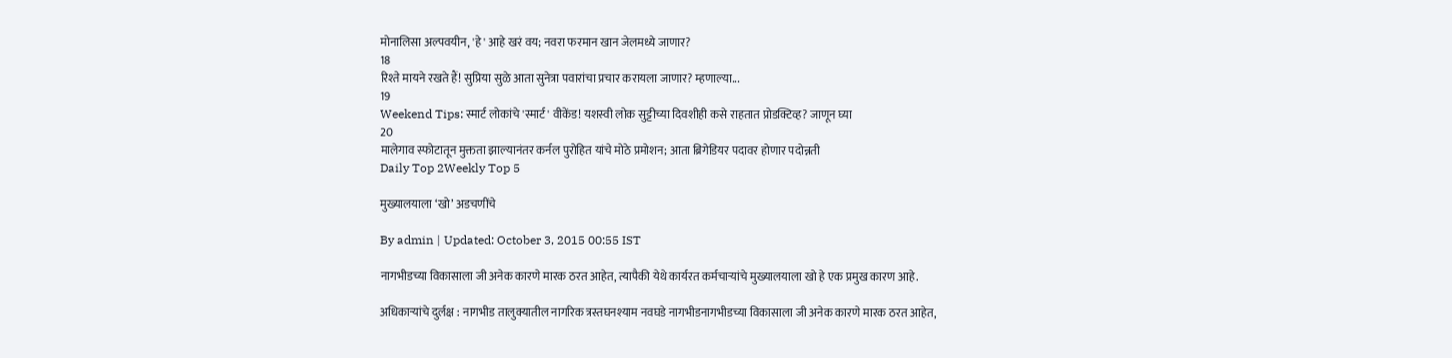मोनालिसा अल्पवयीन, 'हे' आहे खरं वय; नवरा फरमान खान जेलमध्ये जाणार?
18
रिश्ते मायने रखते हैं! सुप्रिया सुळे आता सुनेत्रा पवारांचा प्रचार करायला जाणार? म्हणाल्या...
19
Weekend Tips: स्मार्ट लोकांचे 'स्मार्ट' वीकेंड! यशस्वी लोक सुट्टीच्या दिवशीही कसे राहतात प्रोडक्टिव्ह? जाणून घ्या
20
मालेगाव स्फोटातून मुक्तता झाल्यानंतर कर्नल पुरोहित यांचे मोठे प्रमोशन; आता ब्रिगेडियर पदावर होणार पदोन्नती
Daily Top 2Weekly Top 5

मुख्यालयाला ‘खो’ अडचणींचे

By admin | Updated: October 3, 2015 00:55 IST

नागभीडच्या विकासाला जी अनेक कारणे मारक ठरत आहेत, त्यापैकी येथे कार्यरत कर्मचाऱ्यांचे मुख्यालयाला खो हे एक प्रमुख कारण आहे.

अधिकाऱ्यांचे दुर्लक्ष : नागभीड तालुक्यातील नागरिक त्रस्तघनश्याम नवघडे नागभीडनागभीडच्या विकासाला जी अनेक कारणे मारक ठरत आहेत,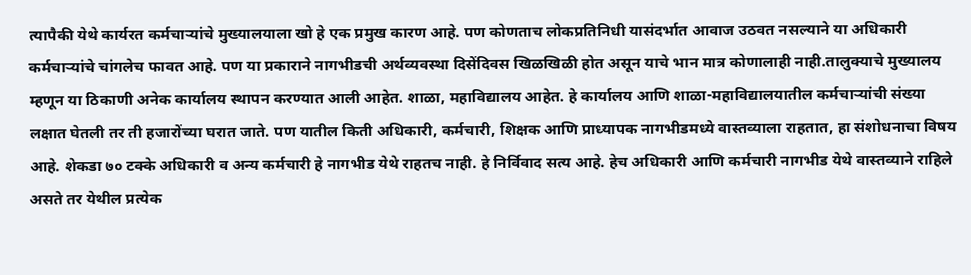त्यापैकी येथे कार्यरत कर्मचाऱ्यांचे मुख्यालयाला खो हे एक प्रमुख कारण आहे. पण कोणताच लोकप्रतिनिधी यासंदर्भात आवाज उठवत नसल्याने या अधिकारी कर्मचाऱ्यांचे चांगलेच फावत आहे. पण या प्रकाराने नागभीडची अर्थव्यवस्था दिसेंदिवस खिळखिळी होत असून याचे भान मात्र कोणालाही नाही.तालुक्याचे मुख्यालय म्हणून या ठिकाणी अनेक कार्यालय स्थापन करण्यात आली आहेत. शाळा, महाविद्यालय आहेत. हे कार्यालय आणि शाळा-महाविद्यालयातील कर्मचाऱ्यांची संख्या लक्षात घेतली तर ती हजारोंच्या घरात जाते. पण यातील किती अधिकारी, कर्मचारी, शिक्षक आणि प्राध्यापक नागभीडमध्ये वास्तव्याला राहतात, हा संशोधनाचा विषय आहे. शेकडा ७० टक्के अधिकारी व अन्य कर्मचारी हे नागभीड येथे राहतच नाही. हे निर्विवाद सत्य आहे. हेच अधिकारी आणि कर्मचारी नागभीड येथे वास्तव्याने राहिले असते तर येथील प्रत्येक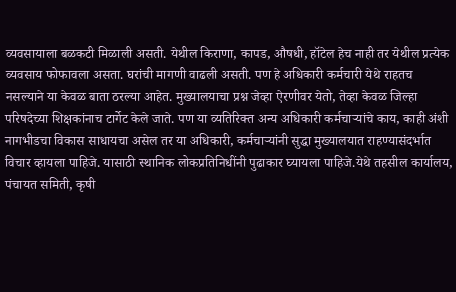व्यवसायाला बळकटी मिळाली असती. येथील किराणा, कापड, औषधी, हॉटेल हेच नाही तर येथील प्रत्येक व्यवसाय फोफावला असता. घरांची मागणी वाढली असती. पण हे अधिकारी कर्मचारी येथे राहतच नसल्याने या केवळ बाता ठरल्या आहेत. मुख्यालयाचा प्रश्न जेव्हा ऐरणीवर येतो, तेव्हा केवळ जिल्हा परिषदेच्या शिक्षकांनाच टार्गेट केले जाते. पण या व्यतिरिक्त अन्य अधिकारी कर्मचाऱ्यांचे काय, काही अंशी नागभीडचा विकास साधायचा असेल तर या अधिकारी, कर्मचाऱ्यांनी सुद्धा मुख्यालयात राहण्यासंदर्भात विचार व्हायला पाहिजे. यासाठी स्थानिक लोकप्रतिनिधींनी पुढाकार घ्यायला पाहिजे.येथे तहसील कार्यालय, पंचायत समिती, कृषी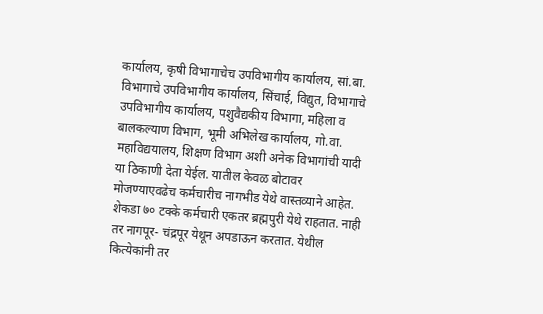कार्यालय, कृषी विभागाचेच उपविभागीय कार्यालय, सां.बा. विभागाचे उपविभागीय कार्यालय, सिंचाई, विद्युत, विभागाचे उपविभागीय कार्यालय, पशुवैद्यकीय विभागा, महिला व बालकल्याण विभाग, भूमी अभिलेख कार्यालय, गो.वा. महाविद्ययालय, शिक्षण विभाग अशी अनेक विभागांची यादी या ठिकाणी देता येईल. यातील केवळ बोटावर मोजण्याएवढेच कर्मचारीच नागभीड येथे वास्तव्याने आहेत. शेकडा ७० टक्के कर्मचारी एकतर ब्रह्मपुरी येथे राहतात. नाही तर नागपूर- चंद्रपूर येथून अपडाऊन करतात. येथील कित्येकांनी तर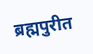ब्रह्मपुरीत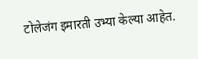टोलेजंग इमारती उभ्या केल्या आहेत.